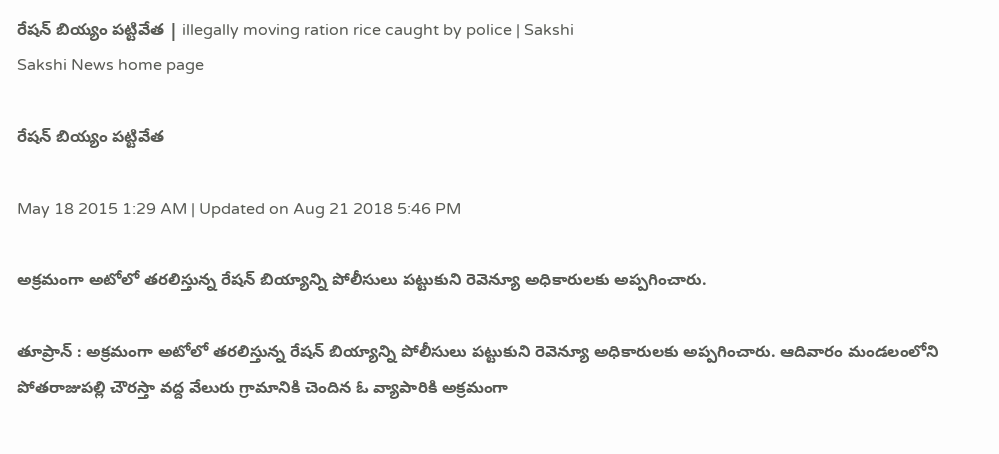రేషన్ బియ్యం పట్టివేత | illegally moving ration rice caught by police | Sakshi
Sakshi News home page

రేషన్ బియ్యం పట్టివేత

May 18 2015 1:29 AM | Updated on Aug 21 2018 5:46 PM

అక్రమంగా అటోలో తరలిస్తున్న రేషన్ బియ్యాన్ని పోలీసులు పట్టుకుని రెవెన్యూ అధికారులకు అప్పగించారు.

తూప్రాన్ : అక్రమంగా అటోలో తరలిస్తున్న రేషన్ బియ్యాన్ని పోలీసులు పట్టుకుని రెవెన్యూ అధికారులకు అప్పగించారు. ఆదివారం మండలంలోని పోతరాజుపల్లి చౌరస్తా వద్ద వేలురు గ్రామానికి చెందిన ఓ వ్యాపారికి అక్రమంగా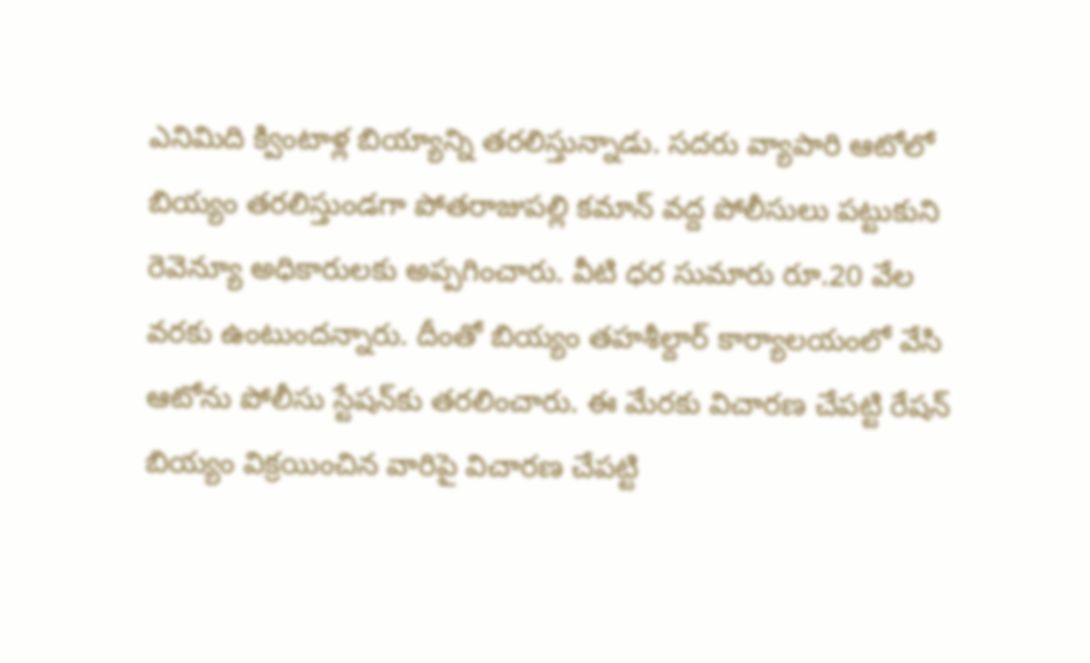ఎనిమిది క్వింటాళ్ల బియ్యాన్ని తరలిస్తున్నాడు. సదరు వ్యాపారి ఆటోలో బియ్యం తరలిస్తుండగా పోతరాజుపల్లి కమాన్ వద్ద పోలీసులు పట్టుకుని రెవెన్యూ అధికారులకు అప్పగించారు. వీటి ధర సుమారు రూ.20 వేల వరకు ఉంటుందన్నారు. దీంతో బియ్యం తహశీల్దార్ కార్యాలయంలో వేసి ఆటోను పోలీసు స్టేషన్‌కు తరలించారు. ఈ మేరకు విచారణ చేపట్టి రేషన్ బియ్యం విక్రయించిన వారిపై విచారణ చేపట్టి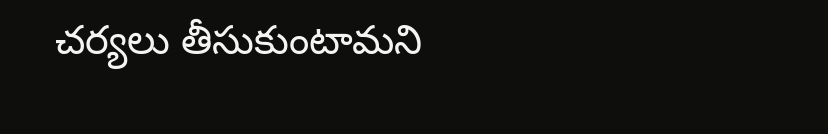చర్యలు తీసుకుంటామని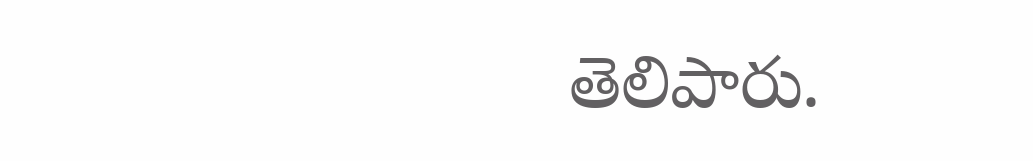తెలిపారు.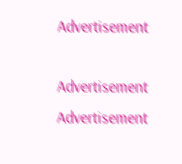Advertisement

Advertisement
Advertisement